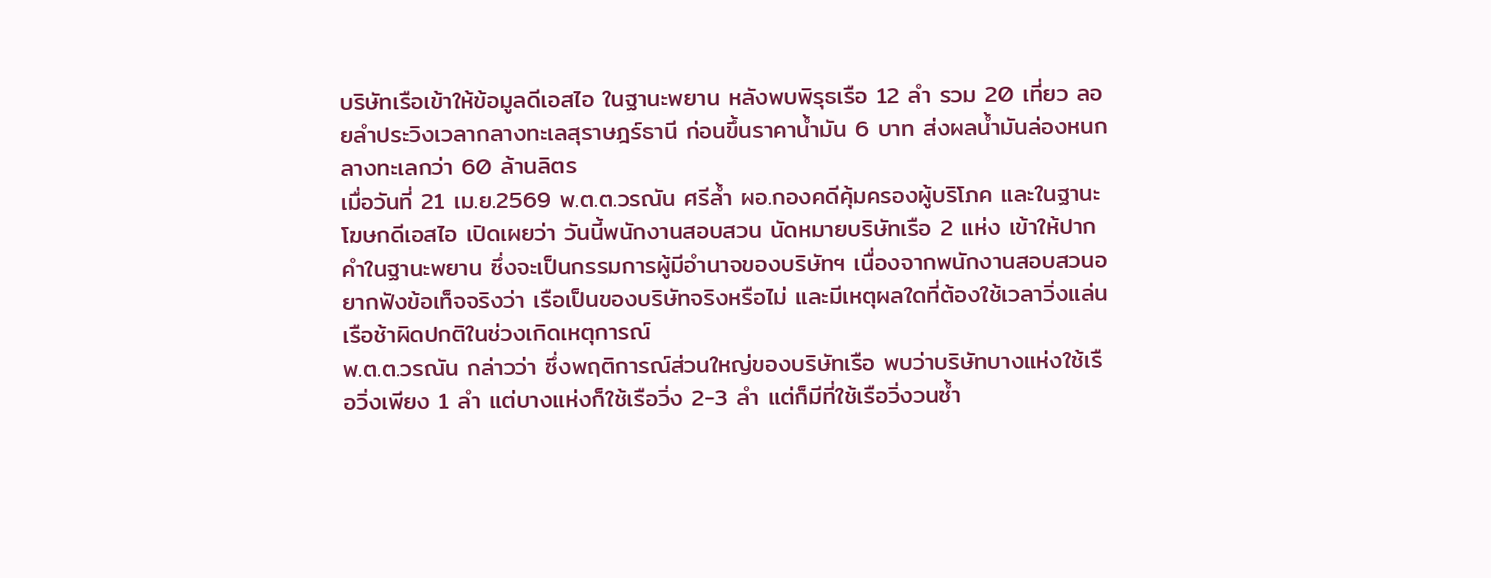บริษัทเรือเข้าให้ข้อมูลดีเอสไอ ในฐานะพยาน หลังพบพิรุธเรือ 12 ลำ รวม 20 เที่ยว ลอยลำประวิงเวลากลางทะเลสุราษฎร์ธานี ก่อนขึ้นราคาน้ำมัน 6 บาท ส่งผลน้ำมันล่องหนกลางทะเลกว่า 60 ล้านลิตร
เมื่อวันที่ 21 เม.ย.2569 พ.ต.ต.วรณัน ศรีล้ำ ผอ.กองคดีคุ้มครองผู้บริโภค และในฐานะโฆษกดีเอสไอ เปิดเผยว่า วันนี้พนักงานสอบสวน นัดหมายบริษัทเรือ 2 แห่ง เข้าให้ปากคำในฐานะพยาน ซึ่งจะเป็นกรรมการผู้มีอำนาจของบริษัทฯ เนื่องจากพนักงานสอบสวนอยากฟังข้อเท็จจริงว่า เรือเป็นของบริษัทจริงหรือไม่ และมีเหตุผลใดที่ต้องใช้เวลาวิ่งแล่นเรือช้าผิดปกติในช่วงเกิดเหตุการณ์
พ.ต.ต.วรณัน กล่าวว่า ซึ่งพฤติการณ์ส่วนใหญ่ของบริษัทเรือ พบว่าบริษัทบางแห่งใช้เรือวิ่งเพียง 1 ลำ แต่บางแห่งก็ใช้เรือวิ่ง 2-3 ลำ แต่ก็มีที่ใช้เรือวิ่งวนซ้ำ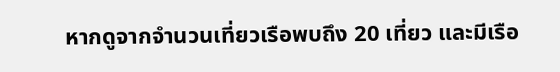หากดูจากจำนวนเที่ยวเรือพบถึง 20 เที่ยว และมีเรือ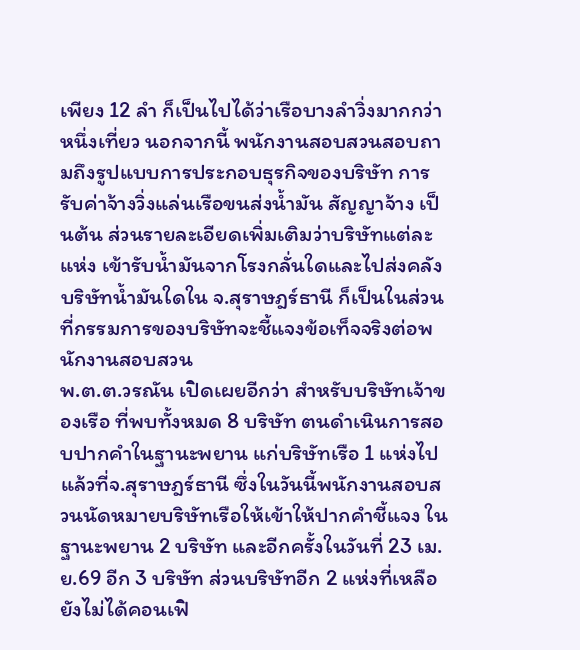เพียง 12 ลำ ก็เป็นไปได้ว่าเรือบางลำวิ่งมากกว่าหนึ่งเที่ยว นอกจากนี้ พนักงานสอบสวนสอบถามถึงรูปแบบการประกอบธุรกิจของบริษัท การรับค่าจ้างวิ่งแล่นเรือขนส่งน้ำมัน สัญญาจ้าง เป็นต้น ส่วนรายละเอียดเพิ่มเติมว่าบริษัทแต่ละแห่ง เข้ารับน้ำมันจากโรงกลั่นใดและไปส่งคลังบริษัทน้ำมันใดใน จ.สุราษฎร์ธานี ก็เป็นในส่วนที่กรรมการของบริษัทจะชี้แจงข้อเท็จจริงต่อพนักงานสอบสวน
พ.ต.ต.วรณัน เปิดเผยอีกว่า สำหรับบริษัทเจ้าของเรือ ที่พบทั้งหมด 8 บริษัท ตนดำเนินการสอบปากคำในฐานะพยาน แก่บริษัทเรือ 1 แห่งไปแล้วที่จ.สุราษฎร์ธานี ซึ่งในวันนี้พนักงานสอบสวนนัดหมายบริษัทเรือให้เข้าให้ปากคำชี้แจง ในฐานะพยาน 2 บริษัท และอีกครั้งในวันที่ 23 เม.ย.69 อีก 3 บริษัท ส่วนบริษัทอีก 2 แห่งที่เหลือยังไม่ได้คอนเฟิ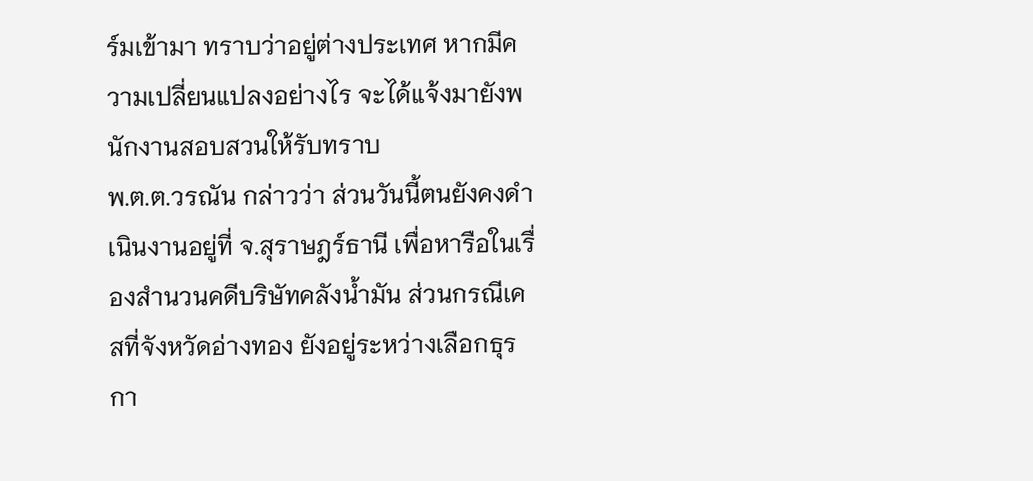ร์มเข้ามา ทราบว่าอยู่ต่างประเทศ หากมีความเปลี่ยนแปลงอย่างไร จะได้แจ้งมายังพนักงานสอบสวนให้รับทราบ
พ.ต.ต.วรณัน กล่าวว่า ส่วนวันนี้ตนยังคงดำเนินงานอยู่ที่ จ.สุราษฎร์ธานี เพื่อหารือในเรื่องสำนวนคดีบริษัทคลังน้ำมัน ส่วนกรณีเคสที่จังหวัดอ่างทอง ยังอยู่ระหว่างเลือกธุรกา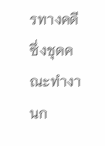รทางคดี ซึ่งชุดคณะทำงานก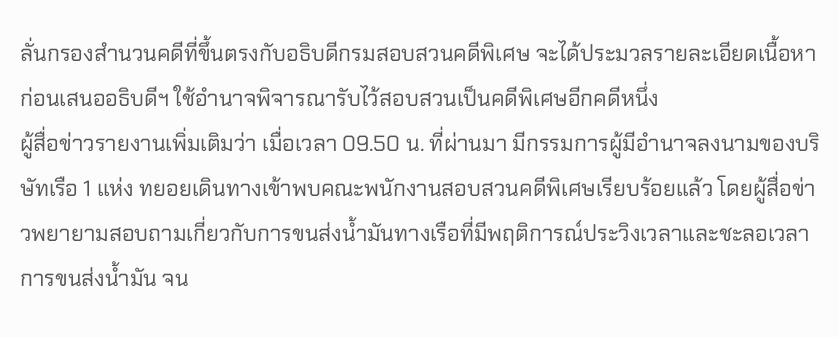ลั่นกรองสำนวนคดีที่ขึ้นตรงกับอธิบดีกรมสอบสวนคดีพิเศษ จะได้ประมวลรายละเอียดเนื้อหาก่อนเสนออธิบดีฯ ใช้อำนาจพิจารณารับไว้สอบสวนเป็นคดีพิเศษอีกคดีหนึ่ง
ผู้สื่อข่าวรายงานเพิ่มเติมว่า เมื่อเวลา 09.50 น. ที่ผ่านมา มีกรรมการผู้มีอำนาจลงนามของบริษัทเรือ 1 แห่ง ทยอยเดินทางเข้าพบคณะพนักงานสอบสวนคดีพิเศษเรียบร้อยแล้ว โดยผู้สื่อข่าวพยายามสอบถามเกี่ยวกับการขนส่งน้ำมันทางเรือที่มีพฤติการณ์ประวิงเวลาและชะลอเวลาการขนส่งน้ำมัน จน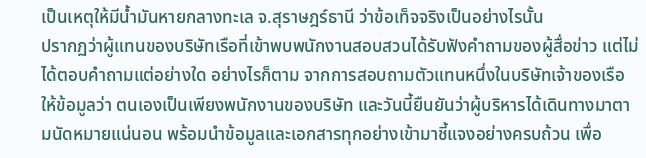เป็นเหตุให้มีน้ำมันหายกลางทะเล จ.สุราษฎร์ธานี ว่าข้อเท็จจริงเป็นอย่างไรนั้น
ปรากฏว่าผู้แทนของบริษัทเรือที่เข้าพบพนักงานสอบสวนได้รับฟังคำถามของผู้สื่อข่าว แต่ไม่ได้ตอบคำถามแต่อย่างใด อย่างไรก็ตาม จากการสอบถามตัวแทนหนึ่งในบริษัทเจ้าของเรือ ให้ข้อมูลว่า ตนเองเป็นเพียงพนักงานของบริษัท และวันนี้ยืนยันว่าผู้บริหารได้เดินทางมาตามนัดหมายแน่นอน พร้อมนำข้อมูลและเอกสารทุกอย่างเข้ามาชี้แจงอย่างครบถ้วน เพื่อ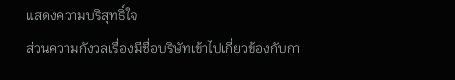แสดงความบริสุทธิ์ใจ
ส่วนความกังวลเรื่องมีชื่อบริษัทเข้าไปเกี่ยวข้องกับกา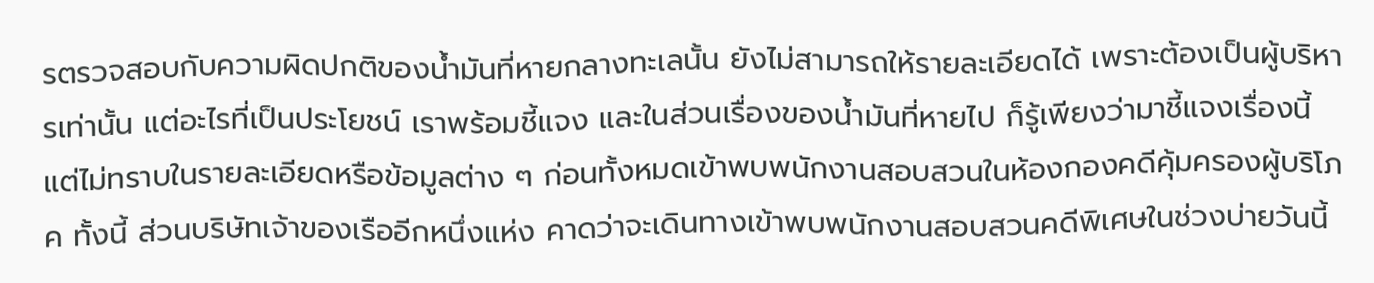รตรวจสอบกับความผิดปกติของน้ำมันที่หายกลางทะเลนั้น ยังไม่สามารถให้รายละเอียดได้ เพราะต้องเป็นผู้บริหารเท่านั้น แต่อะไรที่เป็นประโยชน์ เราพร้อมชี้แจง และในส่วนเรื่องของน้ำมันที่หายไป ก็รู้เพียงว่ามาชี้แจงเรื่องนี้ แต่ไม่ทราบในรายละเอียดหรือข้อมูลต่าง ๆ ก่อนทั้งหมดเข้าพบพนักงานสอบสวนในห้องกองคดีคุ้มครองผู้บริโภค ทั้งนี้ ส่วนบริษัทเจ้าของเรืออีกหนึ่งแห่ง คาดว่าจะเดินทางเข้าพบพนักงานสอบสวนคดีพิเศษในช่วงบ่ายวันนี้